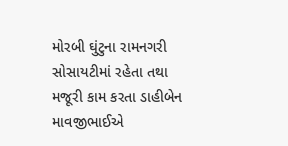મોરબી ઘુંટુના રામનગરી સોસાયટીમાં રહેતા તથા મજૂરી કામ કરતા ડાહીબેન માવજીભાઈએ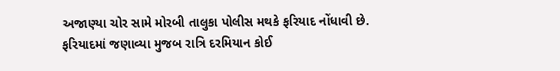અજાણ્યા ચોર સામે મોરબી તાલુકા પોલીસ મથકે ફરિયાદ નોંધાવી છે.
ફરિયાદમાં જણાવ્યા મુજબ રાત્રિ દરમિયાન કોઈ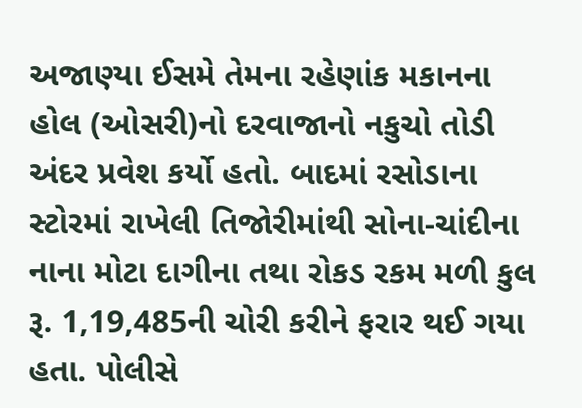અજાણ્યા ઈસમે તેમના રહેણાંક મકાનના હોલ (ઓસરી)નો દરવાજાનો નકુચો તોડી અંદર પ્રવેશ કર્યો હતો. બાદમાં રસોડાના સ્ટોરમાં રાખેલી તિજોરીમાંથી સોના-ચાંદીના નાના મોટા દાગીના તથા રોકડ રકમ મળી કુલ રૂ. 1,19,485ની ચોરી કરીને ફરાર થઈ ગયા હતા. પોલીસે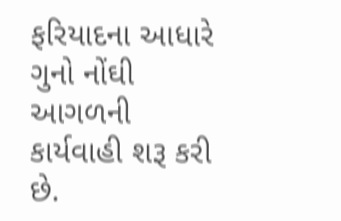ફરિયાદના આધારે ગુનો નોંઘી આગળની કાર્યવાહી શરૂ કરી છે.